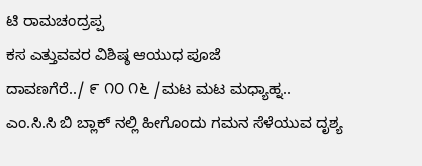ಟಿ ರಾಮಚಂದ್ರಪ್ಪ
ಕಸ ಎತ್ತುವವರ ವಿಶಿಷ್ಠ ಆಯುಧ ಪೂಜೆ
ದಾವಣಗೆರೆ../ ೯ ೧೦ ೧೬ /ಮಟ ಮಟ ಮಧ್ಯಾಹ್ನ..
ಎಂ.ಸಿ.ಸಿ ಬಿ ಬ್ಲಾಕ್ ನಲ್ಲಿ ಹೀಗೊಂದು ಗಮನ ಸೆಳೆಯುವ ದೃಶ್ಯ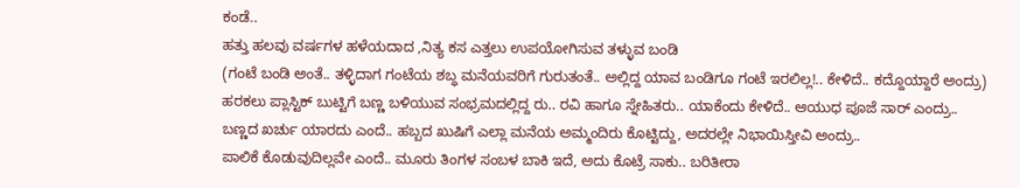ಕಂಡೆ..
ಹತ್ತು ಹಲವು ವರ್ಷಗಳ ಹಳೆಯದಾದ ,ನಿತ್ಯ ಕಸ ಎತ್ತಲು ಉಪಯೋಗಿಸುವ ತಳ್ಳುವ ಬಂಡಿ
(ಗಂಟೆ ಬಂಡಿ ಅಂತೆ.. ತಳ್ಳಿದಾಗ ಗಂಟೆಯ ಶಬ್ಧ ಮನೆಯವರಿಗೆ ಗುರುತಂತೆ.. ಅಲ್ಲಿದ್ದ ಯಾವ ಬಂಡಿಗೂ ಗಂಟೆ ಇರಲಿಲ್ಲ!.. ಕೇಳಿದೆ.. ಕದ್ದೊಯ್ದಾರೆ ಅಂದ್ರು)
ಹರಕಲು ಪ್ಲಾಸ್ಟಿಕ್ ಬುಟ್ಟಿಗೆ ಬಣ್ಣ ಬಳಿಯುವ ಸಂಭ್ರಮದಲ್ಲಿದ್ದ ರು.. ರವಿ ಹಾಗೂ ಸ್ನೇಹಿತರು.. ಯಾಕೆಂದು ಕೇಳಿದೆ.. ಆಯುಧ ಪೂಜೆ ಸಾರ್ ಎಂದ್ರು..
ಬಣ್ಣದ ಖರ್ಚು ಯಾರದು ಎಂದೆ.. ಹಬ್ಬದ ಖುಷಿಗೆ ಎಲ್ಲಾ ಮನೆಯ ಅಮ್ಮಂದಿರು ಕೊಟ್ಟಿದ್ದು, ಅದರಲ್ಲೇ ನಿಭಾಯಿಸ್ತೀವಿ ಅಂದ್ರು..
ಪಾಲಿಕೆ ಕೊಡುವುದಿಲ್ಲವೇ ಎಂದೆ.. ಮೂರು ತಿಂಗಳ ಸಂಬಳ ಬಾಕಿ ಇದೆ, ಅದು ಕೊಟ್ರೆ ಸಾಕು.. ಬರಿತೀರಾ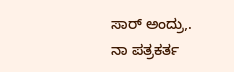ಸಾರ್ ಅಂದ್ರು,.
ನಾ ಪತ್ರಕರ್ತ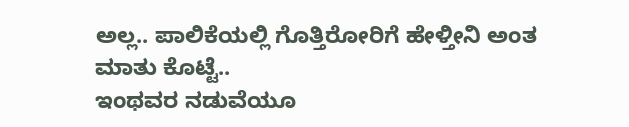ಅಲ್ಲ.. ಪಾಲಿಕೆಯಲ್ಲಿ ಗೊತ್ತಿರೋರಿಗೆ ಹೇಳ್ತೀನಿ ಅಂತ ಮಾತು ಕೊಟ್ಟೆ..
ಇಂಥವರ ನಡುವೆಯೂ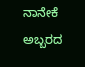ನಾನೇಕೆ ಅಬ್ಬರದ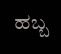ಹಬ್ಬ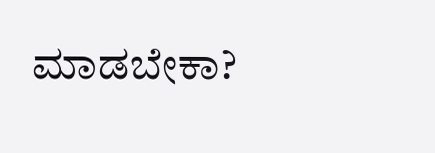ಮಾಡಬೇಕಾ?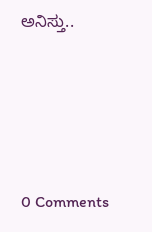ಅನಿಸ್ತು..







0 Comments